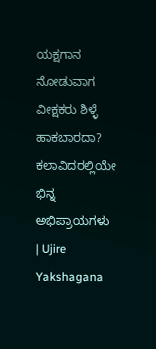ಯಕ್ಷಗಾನ ನೋಡುವಾಗ ವೀಕ್ಷಕರು ಶಿಳ್ಳೆ ಹಾಕಬಾರದಾ? ಕಲಾವಿದರಲ್ಲಿಯೇ ಭಿನ್ನ ಅಭಿಪ್ರಾಯಗಳು | Ujire Yakshagana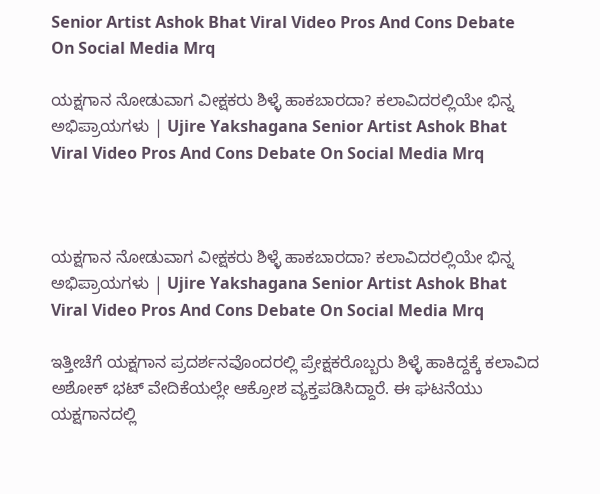Senior Artist Ashok Bhat Viral Video Pros And Cons Debate On Social Media Mrq

ಯಕ್ಷಗಾನ ನೋಡುವಾಗ ವೀಕ್ಷಕರು ಶಿಳ್ಳೆ ಹಾಕಬಾರದಾ? ಕಲಾವಿದರಲ್ಲಿಯೇ ಭಿನ್ನ ಅಭಿಪ್ರಾಯಗಳು | Ujire Yakshagana Senior Artist Ashok Bhat Viral Video Pros And Cons Debate On Social Media Mrq



ಯಕ್ಷಗಾನ ನೋಡುವಾಗ ವೀಕ್ಷಕರು ಶಿಳ್ಳೆ ಹಾಕಬಾರದಾ? ಕಲಾವಿದರಲ್ಲಿಯೇ ಭಿನ್ನ ಅಭಿಪ್ರಾಯಗಳು | Ujire Yakshagana Senior Artist Ashok Bhat Viral Video Pros And Cons Debate On Social Media Mrq

ಇತ್ತೀಚೆಗೆ ಯಕ್ಷಗಾನ ಪ್ರದರ್ಶನವೊಂದರಲ್ಲಿ ಪ್ರೇಕ್ಷಕರೊಬ್ಬರು ಶಿಳ್ಳೆ ಹಾಕಿದ್ದಕ್ಕೆ ಕಲಾವಿದ ಅಶೋಕ್ ಭಟ್ ವೇದಿಕೆಯಲ್ಲೇ ಆಕ್ರೋಶ ವ್ಯಕ್ತಪಡಿಸಿದ್ದಾರೆ. ಈ ಘಟನೆಯು ಯಕ್ಷಗಾನದಲ್ಲಿ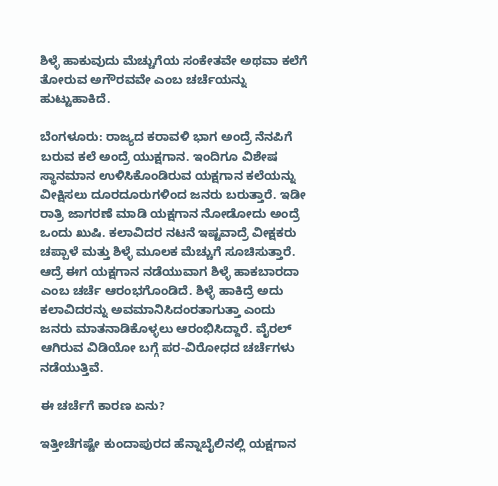ಶಿಳ್ಳೆ ಹಾಕುವುದು ಮೆಚ್ಚುಗೆಯ ಸಂಕೇತವೇ ಅಥವಾ ಕಲೆಗೆ ತೋರುವ ಅಗೌರವವೇ ಎಂಬ ಚರ್ಚೆಯನ್ನು ಹುಟ್ಟುಹಾಕಿದೆ.

ಬೆಂಗಳೂರು: ರಾಜ್ಯದ ಕರಾವಳಿ ಭಾಗ ಅಂದ್ರೆ ನೆನಪಿಗೆ ಬರುವ ಕಲೆ ಅಂದ್ರೆ ಯುಕ್ಷಗಾನ. ಇಂದಿಗೂ ವಿಶೇಷ ಸ್ಥಾನಮಾನ ಉಳಿಸಿಕೊಂಡಿರುವ ಯಕ್ಷಗಾನ ಕಲೆಯನ್ನು ವೀಕ್ಷಿಸಲು ದೂರದೂರುಗಳಿಂದ ಜನರು ಬರುತ್ತಾರೆ. ಇಡೀ ರಾತ್ರಿ ಜಾಗರಣೆ ಮಾಡಿ ಯಕ್ಷಗಾನ ನೋಡೋದು ಅಂದ್ರೆ ಒಂದು ಖುಷಿ. ಕಲಾವಿದರ ನಟನೆ ಇಷ್ಟವಾದ್ರೆ ವೀಕ್ಷಕರು ಚಪ್ಪಾಳೆ ಮತ್ತು ಶಿಳ್ಳೆ ಮೂಲಕ ಮೆಚ್ಚುಗೆ ಸೂಚಿಸುತ್ತಾರೆ. ಆದ್ರೆ ಈಗ ಯಕ್ಷಗಾನ ನಡೆಯುವಾಗ ಶಿಳ್ಳೆ ಹಾಕಬಾರದಾ ಎಂಬ ಚರ್ಚೆ ಆರಂಭಗೊಂಡಿದೆ. ಶಿಳ್ಳೆ ಹಾಕಿದ್ರೆ ಅದು ಕಲಾವಿದರನ್ನು ಅವಮಾನಿಸಿದಂರತಾಗುತ್ತಾ ಎಂದು ಜನರು ಮಾತನಾಡಿಕೊಳ್ಳಲು ಆರಂಭಿಸಿದ್ದಾರೆ. ವೈರಲ್ ಆಗಿರುವ ವಿಡಿಯೋ ಬಗ್ಗೆ ಪರ-ವಿರೋಧದ ಚರ್ಚೆಗಳು ನಡೆಯುತ್ತಿವೆ.

ಈ ಚರ್ಚೆಗೆ ಕಾರಣ ಏನು?

ಇತ್ತೀಚೆಗಷ್ಟೇ ಕುಂದಾಪುರದ ಹೆನ್ನಾಬೈಲಿನಲ್ಲಿ ಯಕ್ಷಗಾನ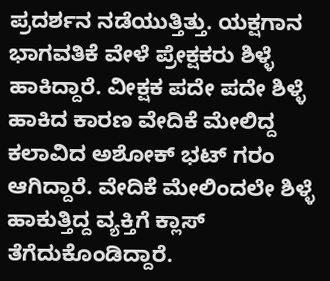ಪ್ರದರ್ಶನ ನಡೆಯುತ್ತಿತ್ತು. ಯಕ್ಷಗಾನ ಭಾಗವತಿಕೆ ವೇಳೆ ಪ್ರೇಕ್ಷಕರು ಶಿಳ್ಳೆ ಹಾಕಿದ್ದಾರೆ. ವೀಕ್ಷಕ ಪದೇ ಪದೇ ಶಿಳ್ಳೆ ಹಾಕಿದ ಕಾರಣ ವೇದಿಕೆ ಮೇಲಿದ್ದ ಕಲಾವಿದ ಅಶೋಕ್ ಭಟ್ ಗರಂ ಆಗಿದ್ದಾರೆ. ವೇದಿಕೆ ಮೇಲಿಂದಲೇ ಶಿಳ್ಳೆ ಹಾಕುತ್ತಿದ್ದ ವ್ಯಕ್ತಿಗೆ ಕ್ಲಾಸ್ ತೆಗೆದುಕೊಂಡಿದ್ದಾರೆ.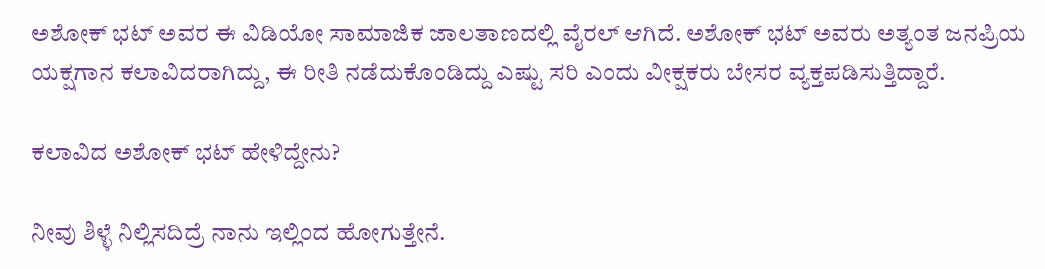ಅಶೋಕ್ ಭಟ್‌ ಅವರ ಈ ವಿಡಿಯೋ ಸಾಮಾಜಿಕ ಜಾಲತಾಣದಲ್ಲಿ ವೈರಲ್ ಆಗಿದೆ. ಅಶೋಕ್ ಭಟ್ ಅವರು ಅತ್ಯಂತ ಜನಪ್ರಿಯ ಯಕ್ಷಗಾನ ಕಲಾವಿದರಾಗಿದ್ದು, ಈ ರೀತಿ ನಡೆದುಕೊಂಡಿದ್ದು ಎಷ್ಟು ಸರಿ ಎಂದು ವೀಕ್ಷಕರು ಬೇಸರ ವ್ಯಕ್ತಪಡಿಸುತ್ತಿದ್ದಾರೆ.

ಕಲಾವಿದ ಅಶೋಕ್ ಭಟ್ ಹೇಳಿದ್ದೇನು?

ನೀವು ಶಿಳ್ಳೆ ನಿಲ್ಲಿಸದಿದ್ರೆ ನಾನು ಇಲ್ಲಿಂದ ಹೋಗುತ್ತೇನೆ.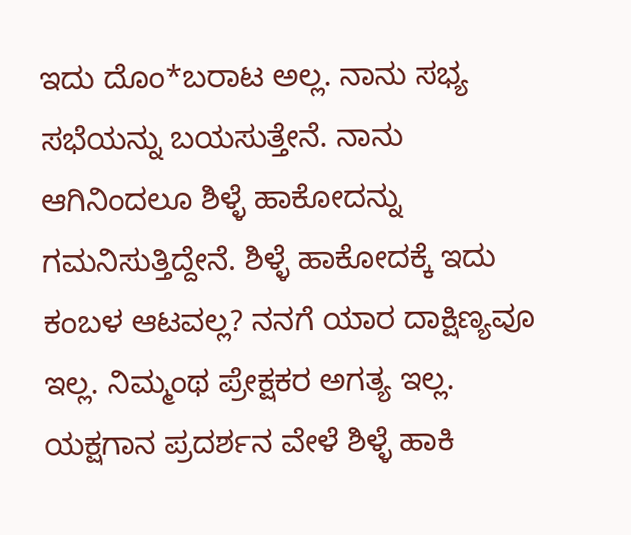ಇದು ದೊಂ*ಬರಾಟ ಅಲ್ಲ. ನಾನು ಸಭ್ಯ ಸಭೆಯನ್ನು ಬಯಸುತ್ತೇನೆ. ನಾನು ಆಗಿನಿಂದಲೂ ಶಿಳ್ಳೆ ಹಾಕೋದನ್ನು ಗಮನಿಸುತ್ತಿದ್ದೇನೆ. ಶಿಳ್ಳೆ ಹಾಕೋದಕ್ಕೆ ಇದು ಕಂಬಳ ಆಟವಲ್ಲ? ನನಗೆ ಯಾರ ದಾಕ್ಷಿಣ್ಯವೂ ಇಲ್ಲ. ನಿಮ್ಮಂಥ ಪ್ರೇಕ್ಷಕರ ಅಗತ್ಯ ಇಲ್ಲ. ಯಕ್ಷಗಾನ ಪ್ರದರ್ಶನ ವೇಳೆ ಶಿಳ್ಳೆ ಹಾಕಿ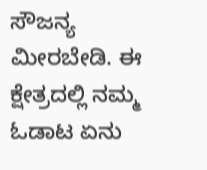ಸೌಜನ್ಯ ಮೀರಬೇಡಿ. ಈ ಕ್ಷೇತ್ರದಲ್ಲಿ ನಮ್ಮ ಓಡಾಟ ಏನು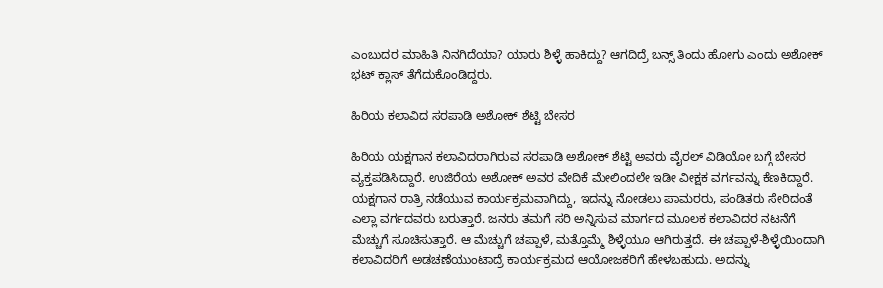ಎಂಬುದರ ಮಾಹಿತಿ ನಿನಗಿದೆಯಾ? ಯಾರು ಶಿಳ್ಳೆ ಹಾಕಿದ್ದು? ಆಗದಿದ್ರೆ ಬನ್ಸ್ ತಿಂದು ಹೋಗು ಎಂದು ಅಶೋಕ್ ಭಟ್‌ ಕ್ಲಾಸ್ ತೆಗೆದುಕೊಂಡಿದ್ದರು.

ಹಿರಿಯ ಕಲಾವಿದ ಸರಪಾಡಿ ಅಶೋಕ್ ಶೆಟ್ಟಿ ಬೇಸರ

ಹಿರಿಯ ಯಕ್ಷಗಾನ ಕಲಾವಿದರಾಗಿರುವ ಸರಪಾಡಿ ಅಶೋಕ್ ಶೆಟ್ಟಿ ಅವರು ವೈರಲ್ ವಿಡಿಯೋ ಬಗ್ಗೆ ಬೇಸರ ವ್ಯಕ್ತಪಡಿಸಿದ್ದಾರೆ. ಉಜಿರೆಯ ಅಶೋಕ್ ಅವರ ವೇದಿಕೆ ಮೇಲಿಂದಲೇ ಇಡೀ ವೀಕ್ಷಕ ವರ್ಗವನ್ನು ಕೆಣಕಿದ್ದಾರೆ. ಯಕ್ಷಗಾನ ರಾತ್ರಿ ನಡೆಯುವ ಕಾರ್ಯಕ್ರಮವಾಗಿದ್ದು, ಇದನ್ನು ನೋಡಲು ಪಾಮರರು, ಪಂಡಿತರು ಸೇರಿದಂತೆ ಎಲ್ಲಾ ವರ್ಗದವರು ಬರುತ್ತಾರೆ. ಜನರು ತಮಗೆ ಸರಿ ಅನ್ನಿಸುವ ಮಾರ್ಗದ ಮೂಲಕ ಕಲಾವಿದರ ನಟನೆಗೆ ಮೆಚ್ಚುಗೆ ಸೂಚಿಸುತ್ತಾರೆ. ಆ ಮೆಚ್ಚುಗೆ ಚಪ್ಪಾಳೆ, ಮತ್ತೊಮ್ಮೆ ಶಿಳ್ಳೆಯೂ ಆಗಿರುತ್ತದೆ. ಈ ಚಪ್ಪಾಳೆ-ಶಿಳ್ಳೆಯಿಂದಾಗಿ ಕಲಾವಿದರಿಗೆ ಅಡಚಣೆಯುಂಟಾದ್ರೆ ಕಾರ್ಯಕ್ರಮದ ಆಯೋಜಕರಿಗೆ ಹೇಳಬಹುದು. ಅದನ್ನು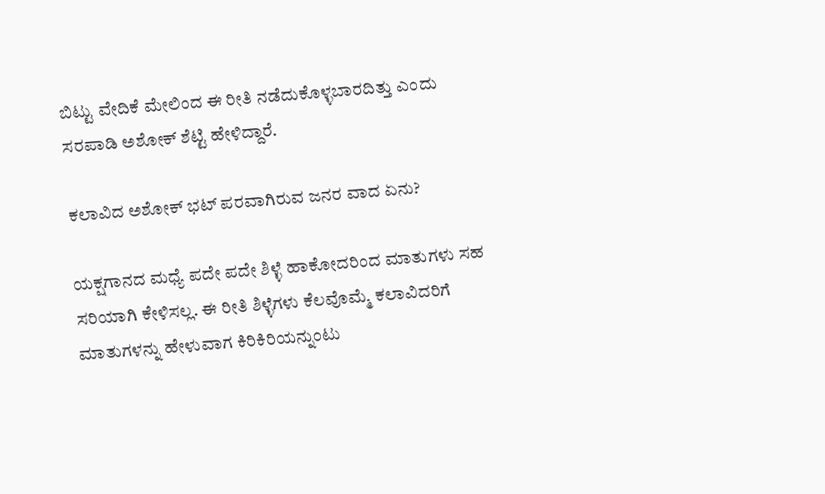ಬಿಟ್ಟು ವೇದಿಕೆ ಮೇಲಿಂದ ಈ ರೀತಿ ನಡೆದುಕೊಳ್ಳಬಾರದಿತ್ತು ಎಂದು ಸರಪಾಡಿ ಅಶೋಕ್ ಶೆಟ್ಟಿ ಹೇಳಿದ್ದಾರೆ.

ಕಲಾವಿದ ಅಶೋಕ್ ಭಟ್ ಪರವಾಗಿರುವ ಜನರ ವಾದ ಏನು?

ಯಕ್ಷಗಾನದ ಮಧ್ಯೆ ಪದೇ ಪದೇ ಶಿಳ್ಳೆ ಹಾಕೋದರಿಂದ ಮಾತುಗಳು ಸಹ ಸರಿಯಾಗಿ ಕೇಳಿಸಲ್ಲ. ಈ ರೀತಿ ಶಿಳ್ಳೆಗಳು ಕೆಲವೊಮ್ಮೆ ಕಲಾವಿದರಿಗೆ ಮಾತುಗಳನ್ನು ಹೇಳುವಾಗ ಕಿರಿಕಿರಿಯನ್ನುಂಟು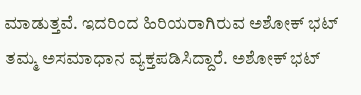ಮಾಡುತ್ತವೆ. ಇದರಿಂದ ಹಿರಿಯರಾಗಿರುವ ಅಶೋಕ್ ಭಟ್ ತಮ್ಮ ಅಸಮಾಧಾನ ವ್ಯಕ್ತಪಡಿಸಿದ್ದಾರೆ. ಅಶೋಕ್ ಭಟ್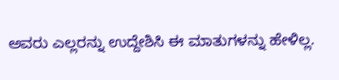ಅವರು ಎಲ್ಲರನ್ನು ಉದ್ದೇಶಿಸಿ ಈ ಮಾತುಗಳನ್ನು ಹೇಳಿಲ್ಲ.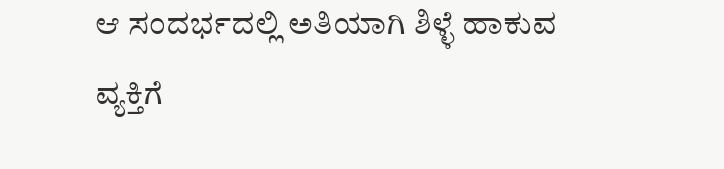ಆ ಸಂದರ್ಭದಲ್ಲಿ ಅತಿಯಾಗಿ ಶಿಳ್ಳೆ ಹಾಕುವ ವ್ಯಕ್ತಿಗೆ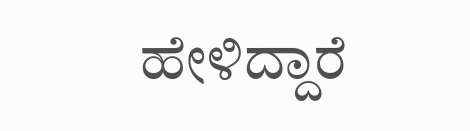ಹೇಳಿದ್ದಾರೆ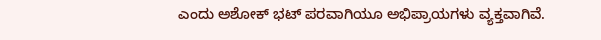ಎಂದು ಅಶೋಕ್ ಭಟ್ ಪರವಾಗಿಯೂ ಅಭಿಪ್ರಾಯಗಳು ವ್ಯಕ್ತವಾಗಿವೆ.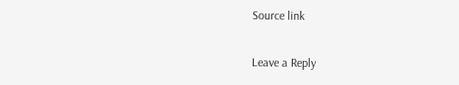Source link

Leave a Reply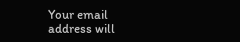Your email address will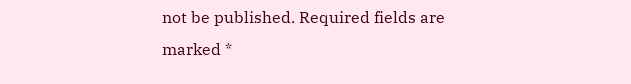not be published. Required fields are marked *